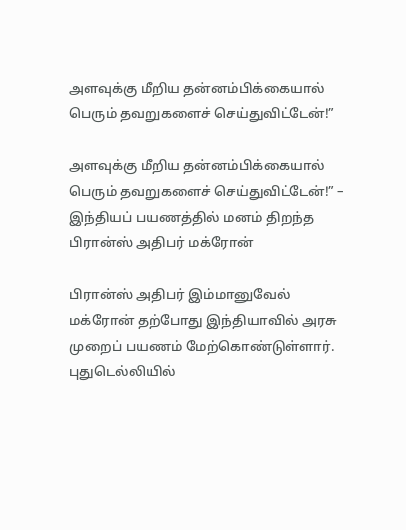அளவுக்கு மீறிய தன்னம்பிக்கையால் பெரும் தவறுகளைச் செய்துவிட்டேன்!”

அளவுக்கு மீறிய தன்னம்பிக்கையால் பெரும் தவறுகளைச் செய்துவிட்டேன்!” – இந்தியப் பயணத்தில் மனம் திறந்த பிரான்ஸ் அதிபர் மக்ரோன்

பிரான்ஸ் அதிபர் இம்மானுவேல் மக்ரோன் தற்போது இந்தியாவில் அரசு முறைப் பயணம் மேற்கொண்டுள்ளார். புதுடெல்லியில்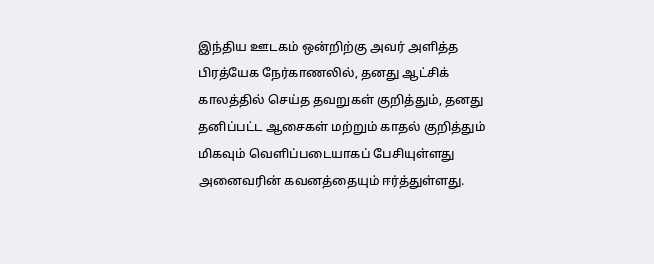இந்திய ஊடகம் ஒன்றிற்கு அவர் அளித்த பிரத்யேக நேர்காணலில், தனது ஆட்சிக் காலத்தில் செய்த தவறுகள் குறித்தும், தனது தனிப்பட்ட ஆசைகள் மற்றும் காதல் குறித்தும் மிகவும் வெளிப்படையாகப் பேசியுள்ளது அனைவரின் கவனத்தையும் ஈர்த்துள்ளது.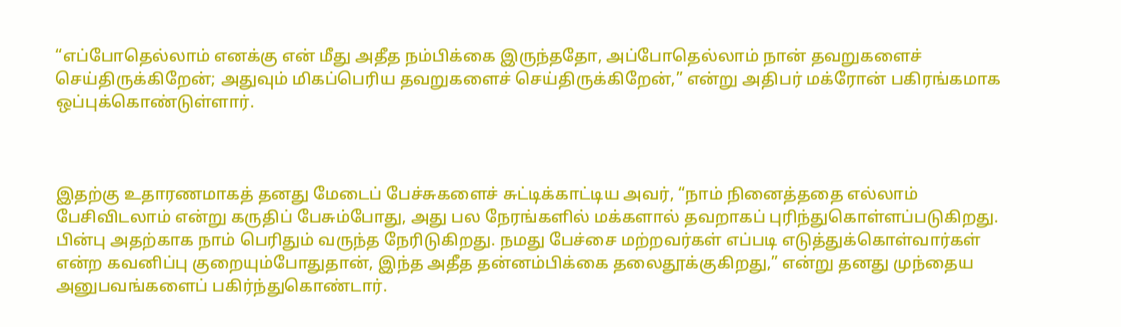“எப்போதெல்லாம் எனக்கு என் மீது அதீத நம்பிக்கை இருந்ததோ, அப்போதெல்லாம் நான் தவறுகளைச் செய்திருக்கிறேன்; அதுவும் மிகப்பெரிய தவறுகளைச் செய்திருக்கிறேன்,” என்று அதிபர் மக்ரோன் பகிரங்கமாக ஒப்புக்கொண்டுள்ளார்.



இதற்கு உதாரணமாகத் தனது மேடைப் பேச்சுகளைச் சுட்டிக்காட்டிய அவர், “நாம் நினைத்ததை எல்லாம் பேசிவிடலாம் என்று கருதிப் பேசும்போது, அது பல நேரங்களில் மக்களால் தவறாகப் புரிந்துகொள்ளப்படுகிறது. பின்பு அதற்காக நாம் பெரிதும் வருந்த நேரிடுகிறது. நமது பேச்சை மற்றவர்கள் எப்படி எடுத்துக்கொள்வார்கள் என்ற கவனிப்பு குறையும்போதுதான், இந்த அதீத தன்னம்பிக்கை தலைதூக்குகிறது,” என்று தனது முந்தைய அனுபவங்களைப் பகிர்ந்துகொண்டார்.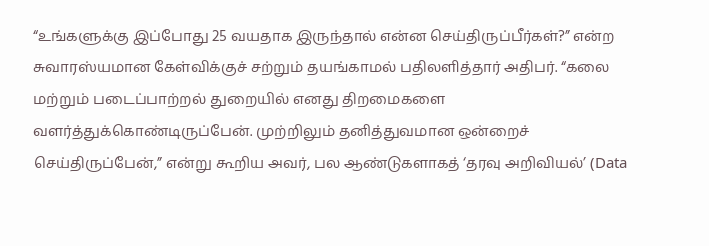“உங்களுக்கு இப்போது 25 வயதாக இருந்தால் என்ன செய்திருப்பீர்கள்?” என்ற சுவாரஸ்யமான கேள்விக்குச் சற்றும் தயங்காமல் பதிலளித்தார் அதிபர். “கலை மற்றும் படைப்பாற்றல் துறையில் எனது திறமைகளை வளர்த்துக்கொண்டிருப்பேன். முற்றிலும் தனித்துவமான ஒன்றைச் செய்திருப்பேன்,” என்று கூறிய அவர், பல ஆண்டுகளாகத் ‘தரவு அறிவியல்’ (Data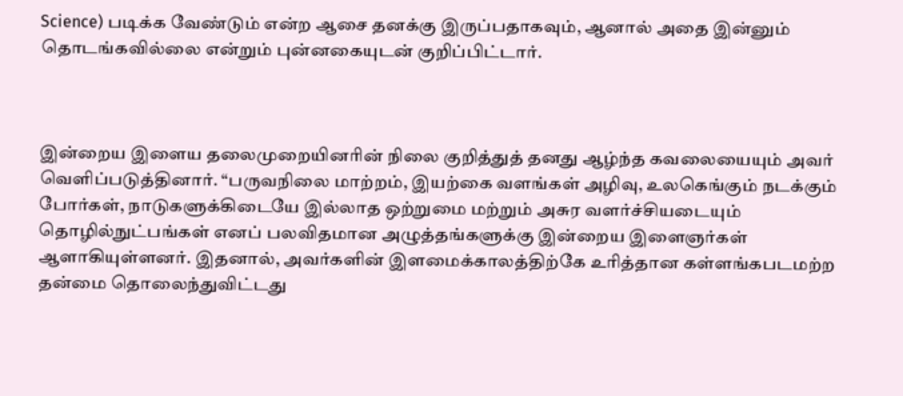Science) படிக்க வேண்டும் என்ற ஆசை தனக்கு இருப்பதாகவும், ஆனால் அதை இன்னும் தொடங்கவில்லை என்றும் புன்னகையுடன் குறிப்பிட்டார்.



இன்றைய இளைய தலைமுறையினரின் நிலை குறித்துத் தனது ஆழ்ந்த கவலையையும் அவர் வெளிப்படுத்தினார். “பருவநிலை மாற்றம், இயற்கை வளங்கள் அழிவு, உலகெங்கும் நடக்கும் போர்கள், நாடுகளுக்கிடையே இல்லாத ஒற்றுமை மற்றும் அசுர வளர்ச்சியடையும் தொழில்நுட்பங்கள் எனப் பலவிதமான அழுத்தங்களுக்கு இன்றைய இளைஞர்கள் ஆளாகியுள்ளனர். இதனால், அவர்களின் இளமைக்காலத்திற்கே உரித்தான கள்ளங்கபடமற்ற தன்மை தொலைந்துவிட்டது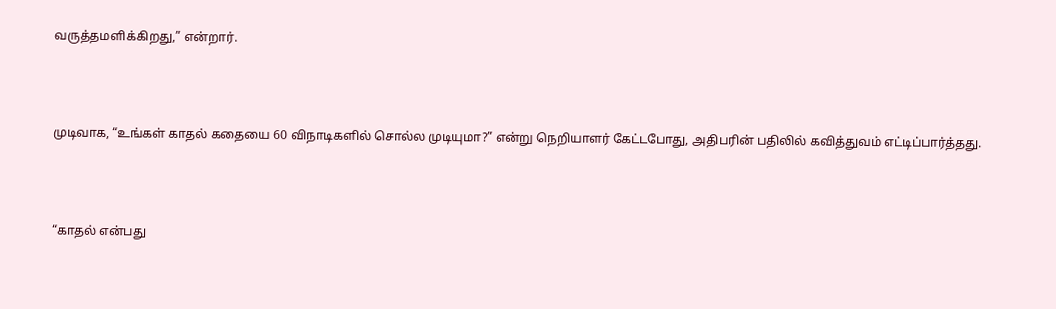வருத்தமளிக்கிறது,” என்றார்.



முடிவாக, “உங்கள் காதல் கதையை 60 விநாடிகளில் சொல்ல முடியுமா?” என்று நெறியாளர் கேட்டபோது, அதிபரின் பதிலில் கவித்துவம் எட்டிப்பார்த்தது.



“காதல் என்பது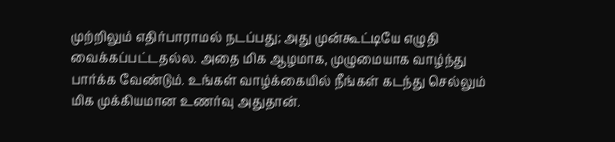முற்றிலும் எதிர்பாராமல் நடப்பது; அது முன்கூட்டியே எழுதி வைக்கப்பட்டதல்ல. அதை மிக ஆழமாக, முழுமையாக வாழ்ந்து பார்க்க வேண்டும். உங்கள் வாழ்க்கையில் நீங்கள் கடந்து செல்லும் மிக முக்கியமான உணர்வு அதுதான்.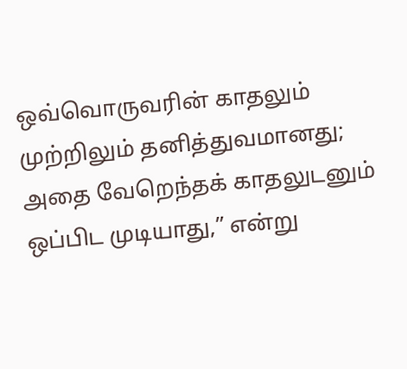ஒவ்வொருவரின் காதலும் முற்றிலும் தனித்துவமானது; அதை வேறெந்தக் காதலுடனும் ஒப்பிட முடியாது,” என்று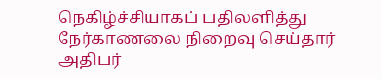நெகிழ்ச்சியாகப் பதிலளித்து நேர்காணலை நிறைவு செய்தார் அதிபர்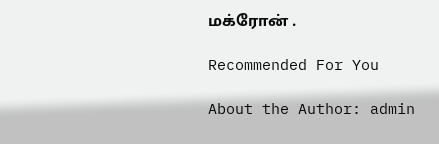மக்ரோன் .

Recommended For You

About the Author: admin